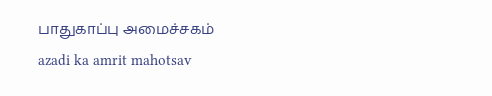பாதுகாப்பு அமைச்சகம்
azadi ka amrit mahotsav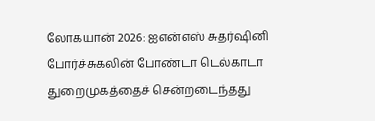லோகயான் 2026: ஐஎன்எஸ் சுதர்ஷினி போர்ச்சுகலின் போண்டா டெல்காடா துறைமுகத்தைச் சென்றடைந்தது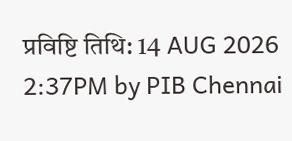प्रविष्टि तिथि: 14 AUG 2026 2:37PM by PIB Chennai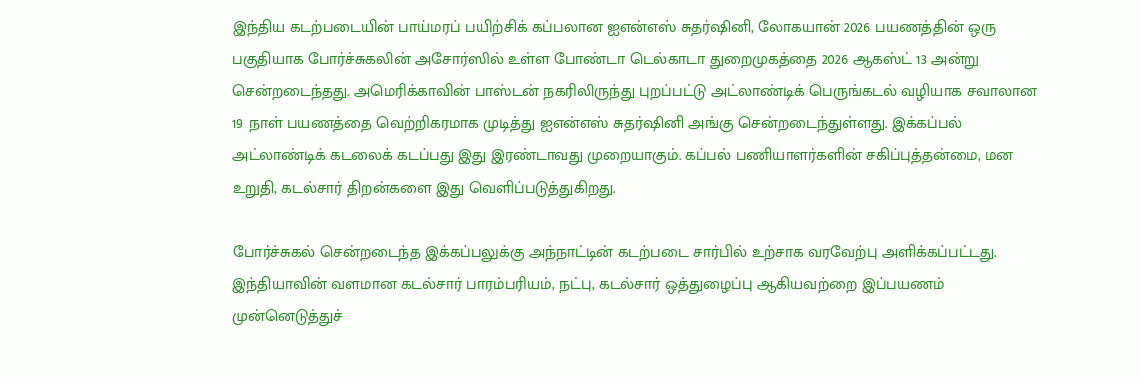இந்திய கடற்படையின் பாய்மரப் பயிற்சிக் கப்பலான ஐஎன்எஸ் சுதர்ஷினி, லோகயான் 2026 பயணத்தின் ஒரு பகுதியாக போர்ச்சுகலின் அசோர்ஸில் உள்ள போண்டா டெல்காடா துறைமுகத்தை 2026 ஆகஸ்ட் 13 அன்று சென்றடைந்தது. அமெரிக்காவின் பாஸ்டன் நகரிலிருந்து புறப்பட்டு அட்லாண்டிக் பெருங்கடல் வழியாக சவாலான 19 நாள் பயணத்தை வெற்றிகரமாக முடித்து ஐஎன்எஸ் சுதர்ஷினி அங்கு சென்றடைந்துள்ளது. இக்கப்பல் அட்லாண்டிக் கடலைக் கடப்பது இது இரண்டாவது முறையாகும். கப்பல் பணியாளர்களின் சகிப்புத்தன்மை, மன உறுதி, கடல்சார் திறன்களை இது வெளிப்படுத்துகிறது.

போர்ச்சுகல் சென்றடைந்த இக்கப்பலுக்கு அந்நாட்டின் கடற்படை சார்பில் உற்சாக வரவேற்பு அளிக்கப்பட்டது. இந்தியாவின் வளமான கடல்சார் பாரம்பரியம், நட்பு, கடல்சார் ஒத்துழைப்பு ஆகியவற்றை இப்பயணம் முன்னெடுத்துச்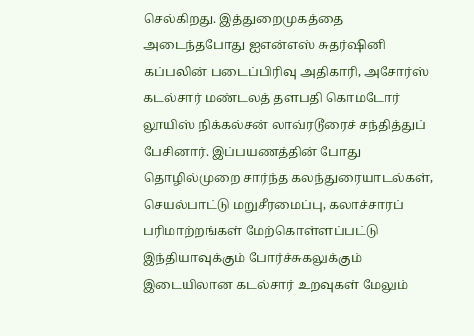செல்கிறது. இத்துறைமுகத்தை அடைந்தபோது ஐஎன்எஸ் சுதர்ஷினி கப்பலின் படைப்பிரிவு அதிகாரி, அசோர்ஸ் கடல்சார் மண்டலத் தளபதி கொமடோர் லூயிஸ் நிக்கல்சன் லாவ்ரடூரைச் சந்தித்துப் பேசினார். இப்பயணத்தின் போது தொழில்முறை சார்ந்த கலந்துரையாடல்கள், செயல்பாட்டு மறுசீரமைப்பு, கலாச்சாரப் பரிமாற்றங்கள் மேற்கொள்ளப்பட்டு இந்தியாவுக்கும் போர்ச்சுகலுக்கும் இடையிலான கடல்சார் உறவுகள் மேலும்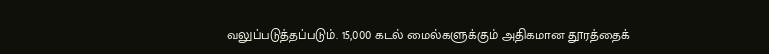வலுப்படுத்தப்படும். 15,000 கடல் மைல்களுக்கும் அதிகமான தூரத்தைக்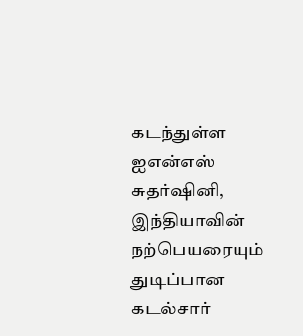கடந்துள்ள ஐஎன்எஸ் சுதர்ஷினி, இந்தியாவின் நற்பெயரையும் துடிப்பான கடல்சார்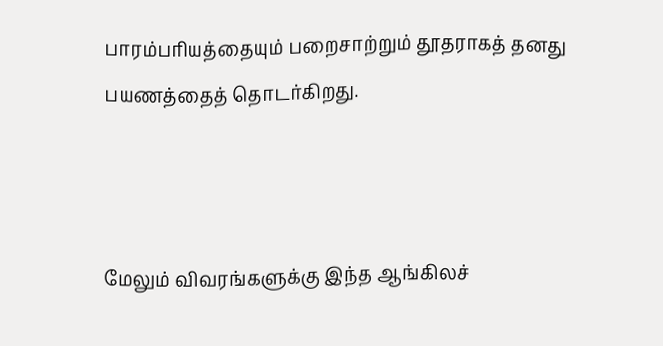பாரம்பரியத்தையும் பறைசாற்றும் தூதராகத் தனது பயணத்தைத் தொடர்கிறது.



மேலும் விவரங்களுக்கு இந்த ஆங்கிலச்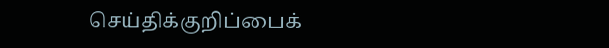செய்திக்குறிப்பைக்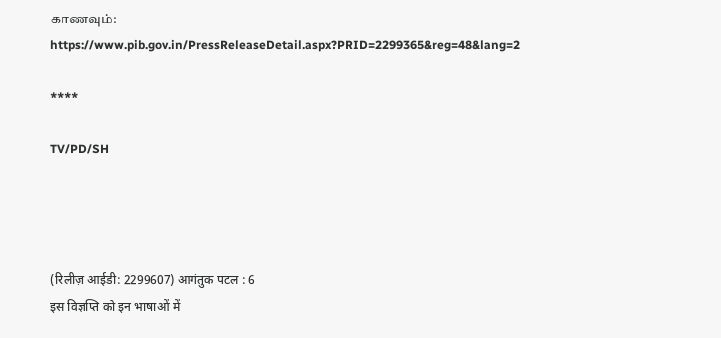காணவும்: https://www.pib.gov.in/PressReleaseDetail.aspx?PRID=2299365&reg=48&lang=2

****

TV/PD/SH




(रिलीज़ आईडी: 2299607) आगंतुक पटल : 6
इस विज्ञप्ति को इन भाषाओं में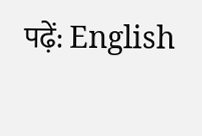पढ़ें: English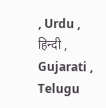, Urdu , हिन्दी , Gujarati , Telugu